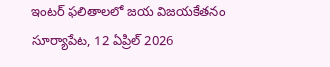ఇంటర్ ఫలితాలలో జయ విజయకేతనం
సూర్యాపేట, 12 ఏప్రిల్ 2026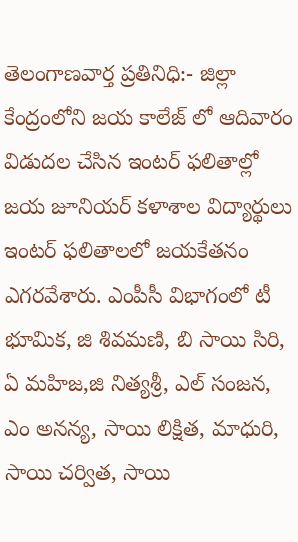తెలంగాణవార్త ప్రతినిధి:- జిల్లా కేంద్రంలోని జయ కాలేజ్ లో ఆదివారం విడుదల చేసిన ఇంటర్ ఫలితాల్లో జయ జూనియర్ కళాశాల విద్యార్థులు ఇంటర్ ఫలితాలలో జయకేతనం ఎగరవేశారు. ఎంపీసీ విభాగంలో టీ భూమిక, జి శివమణి, బి సాయి సిరి, ఏ మహిజ,జి నిత్యశ్రీ, ఎల్ సంజన, ఎం అనన్య, సాయి లిక్షిత, మాధురి, సాయి చర్విత, సాయి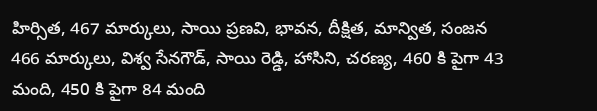హిర్సిత, 467 మార్కులు, సాయి ప్రణవి, భావన, దీక్షిత, మాన్విత, సంజన 466 మార్కులు, విశ్వ సేనగౌడ్, సాయి రెడ్డి, హాసిని, చరణ్య, 460 కి పైగా 43 మంది, 450 కి పైగా 84 మంది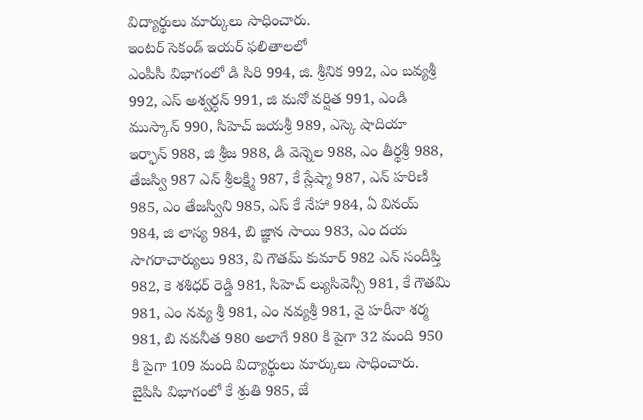విద్యార్థులు మార్కులు సాధించారు.
ఇంటర్ సెకండ్ ఇయర్ ఫలితాలలో
ఎంపీసీ విభాగంలో డి సిరి 994, జి. శ్రీనిక 992, ఎం బవ్యశ్రీ 992, ఎస్ అశ్వర్ధన్ 991, జి మనో వర్షిత 991, ఎండి ముస్కాన్ 990, సిహెచ్ జయశ్రీ 989, ఎస్కె షాదియా ఇర్ఫాన్ 988, జి శ్రీజ 988, డి వెన్నెల 988, ఎం తీర్థశ్రీ 988, తేజస్వి 987 ఎన్ శ్రీలక్ష్మి 987, కే స్లేష్మా 987, ఎన్ హరిణి 985, ఎం తేజస్విని 985, ఎస్ కే నేహా 984, ఏ వినయ్ 984, జి లాస్య 984, బి జ్ఞాన సాయి 983, ఎం దయ సాగరాచార్యులు 983, వి గౌతమ్ కుమార్ 982 ఎన్ సందీప్తి 982, కె శశిధర్ రెడ్డి 981, సిహెచ్ ల్యుసివెన్సీ 981, కే గౌతమి 981, ఎం నవ్య శ్రీ 981, ఎం నవ్యశ్రీ 981, వై హరీనా శర్మ 981, బి నవనీత 980 అలాగే 980 కి పైగా 32 మంది 950 కి పైగా 109 మంది విద్యార్థులు మార్కులు సాధించారు. బైపిసి విభాగంలో కే శ్రుతి 985, జే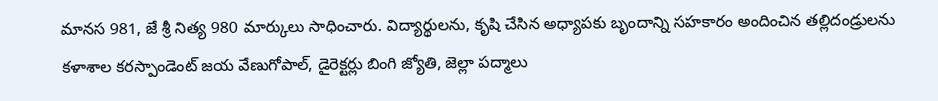మానస 981, జే శ్రీ నిత్య 980 మార్కులు సాధించారు. విద్యార్థులను, కృషి చేసిన అధ్యాపకు బృందాన్ని సహకారం అందించిన తల్లిదండ్రులను కళాశాల కరస్పాండెంట్ జయ వేణుగోపాల్, డైరెక్టర్లు బింగి జ్యోతి, జెల్లా పద్మాలు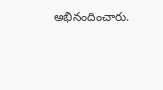అభినందించారు.